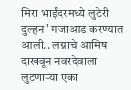मिरा भाईंदरमध्ये लुटेरी दुल्हन' गजाआड करण्यात आली.. लग्नाचे आमिष दाखवून नवरदेवाला लुटणाऱ्या एका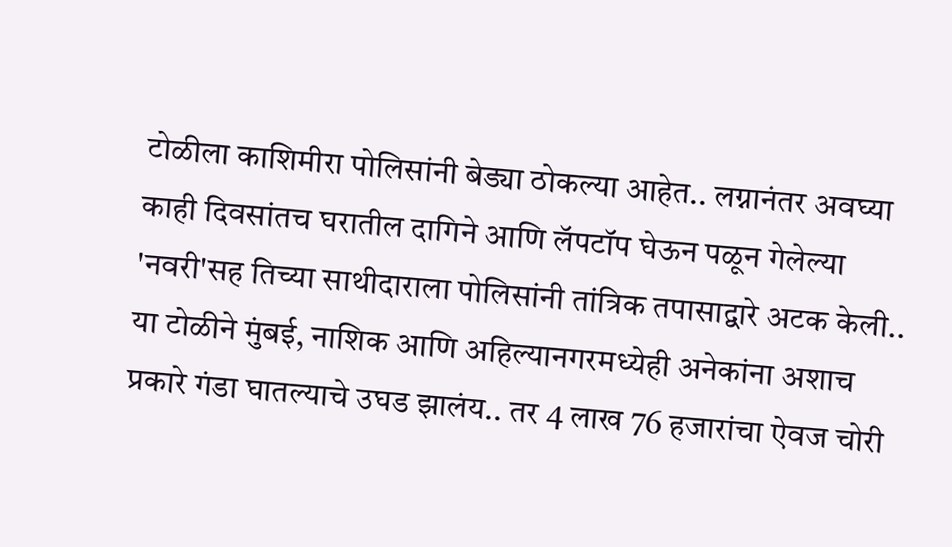टोळीला काशिमीरा पोलिसांनी बेड्या ठोकल्या आहेत.. लग्नानंतर अवघ्या काही दिवसांतच घरातील दागिने आणि लॅपटॉप घेऊन पळून गेलेल्या 'नवरी'सह तिच्या साथीदाराला पोलिसांनी तांत्रिक तपासाद्वारे अटक केली.. या टोळीने मुंबई, नाशिक आणि अहिल्यानगरमध्येही अनेकांना अशाच प्रकारे गंडा घातल्याचे उघड झालंय.. तर 4 लाख 76 हजारांचा ऐवज चोरी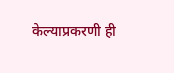केल्याप्रकरणी ही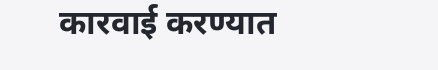कारवाई करण्यात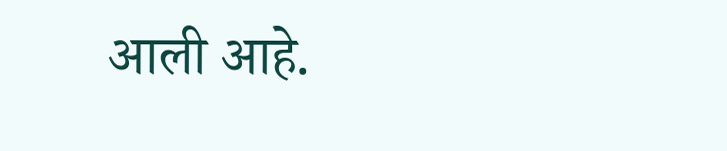आली आहे.